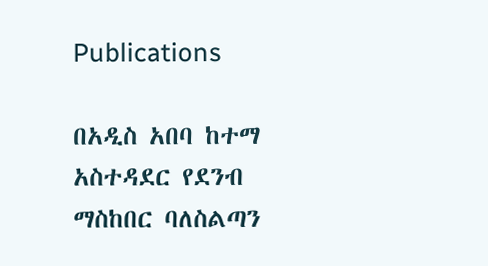Publications

በአዲስ አበባ ከተማ አስተዳደር የደንብ ማስከበር ባለስልጣን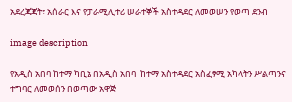አደረጃጃት፣ አሰራር እና የፓራሚሊተሪ ሠራተኞች አስተዳደር ለመወሠን የወጣ ደንብ

image description

የአዲስ አበባ ከተማ ካቢኔ በአዲስ አበባ  ከተማ አስተዳደር አስፈፃሚ አካላትን ሥልጣንና ተግባር ለመወሰን በወጣው አዋጅ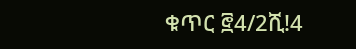ቁጥር ፸4/2ሺ!4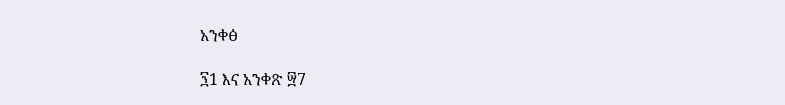አንቀፅ

፺1 እና አንቀጽ ፵7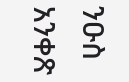ንዑስ  አንቀጽ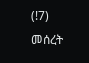(!7)  መሰረት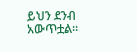ይህን ደንብ አውጥቷል፡፡